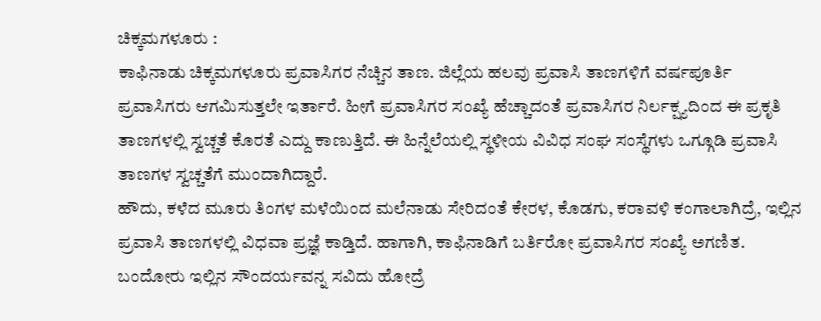ಚಿಕ್ಕಮಗಳೂರು :
ಕಾಫಿನಾಡು ಚಿಕ್ಕಮಗಳೂರು ಪ್ರವಾಸಿಗರ ನೆಚ್ಚಿನ ತಾಣ. ಜಿಲ್ಲೆಯ ಹಲವು ಪ್ರವಾಸಿ ತಾಣಗಳಿಗೆ ವರ್ಷಪೂರ್ತಿ ಪ್ರವಾಸಿಗರು ಆಗಮಿಸುತ್ತಲೇ ಇರ್ತಾರೆ. ಹೀಗೆ ಪ್ರವಾಸಿಗರ ಸಂಖ್ಯೆ ಹೆಚ್ಚಾದಂತೆ ಪ್ರವಾಸಿಗರ ನಿರ್ಲಕ್ಷ್ಯದಿಂದ ಈ ಪ್ರಕೃತಿ ತಾಣಗಳಲ್ಲಿ ಸ್ವಚ್ಚತೆ ಕೊರತೆ ಎದ್ದು ಕಾಣುತ್ತಿದೆ. ಈ ಹಿನ್ನೆಲೆಯಲ್ಲಿ ಸ್ಥಳೀಯ ವಿವಿಧ ಸಂಘ ಸಂಸ್ಥೆಗಳು ಒಗ್ಗೂಡಿ ಪ್ರವಾಸಿ ತಾಣಗಳ ಸ್ವಚ್ಚತೆಗೆ ಮುಂದಾಗಿದ್ದಾರೆ.
ಹೌದು, ಕಳೆದ ಮೂರು ತಿಂಗಳ ಮಳೆಯಿಂದ ಮಲೆನಾಡು ಸೇರಿದಂತೆ ಕೇರಳ, ಕೊಡಗು, ಕರಾವಳಿ ಕಂಗಾಲಾಗಿದ್ರೆ, ಇಲ್ಲಿನ ಪ್ರವಾಸಿ ತಾಣಗಳಲ್ಲಿ ವಿಧವಾ ಪ್ರಜ್ಞೆ ಕಾಡ್ತಿದೆ. ಹಾಗಾಗಿ, ಕಾಫಿನಾಡಿಗೆ ಬರ್ತಿರೋ ಪ್ರವಾಸಿಗರ ಸಂಖ್ಯೆ ಅಗಣಿತ. ಬಂದೋರು ಇಲ್ಲಿನ ಸೌಂದರ್ಯವನ್ನ ಸವಿದು ಹೋದ್ರೆ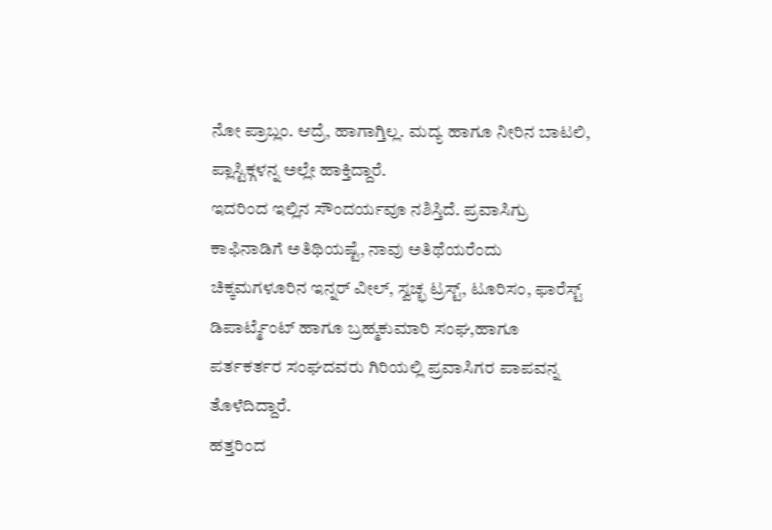ನೋ ಪ್ರಾಬ್ಲಂ. ಆದ್ರೆ, ಹಾಗಾಗ್ತಿಲ್ಲ. ಮದ್ಯ ಹಾಗೂ ನೀರಿನ ಬಾಟಲಿ, ಪ್ಲಾಸ್ಟಿಕ್ಗಳನ್ನ ಅಲ್ಲೇ ಹಾಕ್ತಿದ್ದಾರೆ.
ಇದರಿಂದ ಇಲ್ಲಿನ ಸೌಂದರ್ಯವೂ ನಶಿಸ್ತಿದೆ. ಪ್ರವಾಸಿಗ್ರು ಕಾಫಿನಾಡಿಗೆ ಅತಿಥಿಯಷ್ಟೆ, ನಾವು ಅತಿಥೆಯರೆಂದು ಚಿಕ್ಕಮಗಳೂರಿನ ಇನ್ನರ್ ವೀಲ್, ಸ್ವಚ್ಛ ಟ್ರಸ್ಟ್, ಟೂರಿಸಂ, ಫಾರೆಸ್ಟ್ ಡಿಪಾರ್ಟ್ಮೆಂಟ್ ಹಾಗೂ ಬ್ರಹ್ಮಕುಮಾರಿ ಸಂಘ,ಹಾಗೂ ಪರ್ತಕರ್ತರ ಸಂಘದವರು ಗಿರಿಯಲ್ಲಿ ಪ್ರವಾಸಿಗರ ಪಾಪವನ್ನ ತೊಳೆದಿದ್ದಾರೆ.
ಹತ್ತರಿಂದ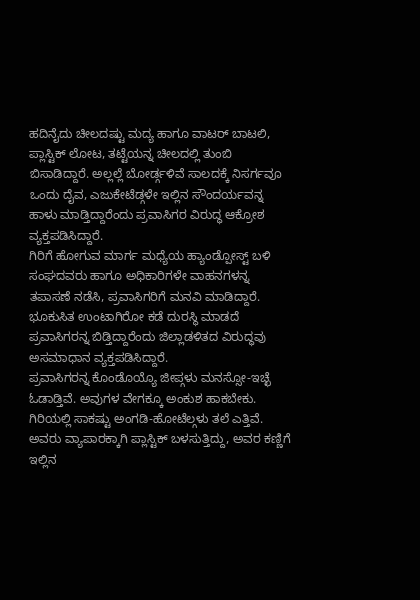ಹದಿನೈದು ಚೀಲದಷ್ಟು ಮದ್ಯ ಹಾಗೂ ವಾಟರ್ ಬಾಟಲಿ, ಪ್ಲಾಸ್ಟಿಕ್ ಲೋಟ, ತಟ್ಟೆಯನ್ನ ಚೀಲದಲ್ಲಿ ತುಂಬಿ ಬಿಸಾಡಿದ್ದಾರೆ. ಅಲ್ಲಲ್ಲೆ ಬೋರ್ಡ್ಗಳಿವೆ ಸಾಲದಕ್ಕೆ ನಿಸರ್ಗವೂ ಒಂದು ದೈವ, ಎಜುಕೇಟೆಡ್ಗಳೇ ಇಲ್ಲಿನ ಸೌಂದರ್ಯವನ್ನ ಹಾಳು ಮಾಡ್ತಿದ್ದಾರೆಂದು ಪ್ರವಾಸಿಗರ ವಿರುದ್ಧ ಆಕ್ರೋಶ ವ್ಯಕ್ತಪಡಿಸಿದ್ದಾರೆ.
ಗಿರಿಗೆ ಹೋಗುವ ಮಾರ್ಗ ಮಧ್ಯೆಯ ಹ್ಯಾಂಡ್ಪೋಸ್ಟ್ ಬಳಿ ಸಂಘದವರು ಹಾಗೂ ಅಧಿಕಾರಿಗಳೇ ವಾಹನಗಳನ್ನ ತಪಾಸಣೆ ನಡೆಸಿ, ಪ್ರವಾಸಿಗರಿಗೆ ಮನವಿ ಮಾಡಿದ್ದಾರೆ. ಭೂಕುಸಿತ ಉಂಟಾಗಿರೋ ಕಡೆ ದುರಸ್ಥಿ ಮಾಡದೆ ಪ್ರವಾಸಿಗರನ್ನ ಬಿಡ್ತಿದ್ದಾರೆಂದು ಜಿಲ್ಲಾಡಳಿತದ ವಿರುದ್ಧವು ಅಸಮಾಧಾನ ವ್ಯಕ್ತಪಡಿಸಿದ್ದಾರೆ.
ಪ್ರವಾಸಿಗರನ್ನ ಕೊಂಡೊಯ್ಯೊ ಜೀಪ್ಗಳು ಮನಸ್ಸೋ-ಇಚ್ಛೆ ಓಡಾಡ್ತಿವೆ. ಅವುಗಳ ವೇಗಕ್ಕೂ ಅಂಕುಶ ಹಾಕಬೇಕು. ಗಿರಿಯಲ್ಲಿ ಸಾಕಷ್ಟು ಅಂಗಡಿ-ಹೋಟೆಲ್ಗಳು ತಲೆ ಎತ್ತಿವೆ. ಅವರು ವ್ಯಾಪಾರಕ್ಕಾಗಿ ಪ್ಲಾಸ್ಟಿಕ್ ಬಳಸುತ್ತಿದ್ದು, ಅವರ ಕಣ್ಣಿಗೆ ಇಲ್ಲಿನ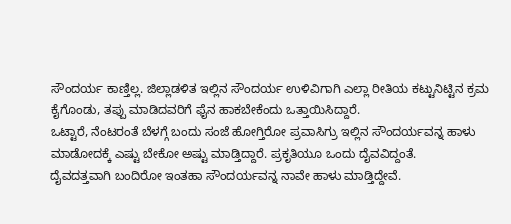ಸೌಂದರ್ಯ ಕಾಣ್ತಿಲ್ಲ. ಜಿಲ್ಲಾಡಳಿತ ಇಲ್ಲಿನ ಸೌಂದರ್ಯ ಉಳಿವಿಗಾಗಿ ಎಲ್ಲಾ ರೀತಿಯ ಕಟ್ಟುನಿಟ್ಟಿನ ಕ್ರಮ ಕೈಗೊಂಡು, ತಪ್ಪು ಮಾಡಿದವರಿಗೆ ಫೈನ ಹಾಕಬೇಕೆಂದು ಒತ್ತಾಯಿಸಿದ್ದಾರೆ.
ಒಟ್ಟಾರೆ, ನೆಂಟರಂತೆ ಬೆಳಗ್ಗೆ ಬಂದು ಸಂಜೆ ಹೋಗ್ತಿರೋ ಪ್ರವಾಸಿಗ್ರು ಇಲ್ಲಿನ ಸೌಂದರ್ಯವನ್ನ ಹಾಳು ಮಾಡೋದಕ್ಕೆ ಎಷ್ಟು ಬೇಕೋ ಅಷ್ಟು ಮಾಡ್ತಿದ್ದಾರೆ. ಪ್ರಕೃತಿಯೂ ಒಂದು ದೈವವಿದ್ದಂತೆ.
ದೈವದತ್ತವಾಗಿ ಬಂದಿರೋ ಇಂತಹಾ ಸೌಂದರ್ಯವನ್ನ ನಾವೇ ಹಾಳು ಮಾಡ್ತಿದ್ದೇವೆ.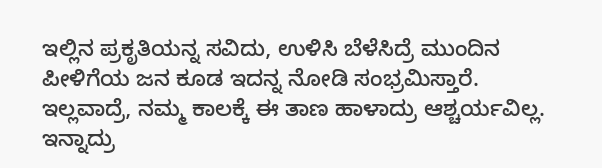ಇಲ್ಲಿನ ಪ್ರಕೃತಿಯನ್ನ ಸವಿದು, ಉಳಿಸಿ ಬೆಳೆಸಿದ್ರೆ ಮುಂದಿನ ಪೀಳಿಗೆಯ ಜನ ಕೂಡ ಇದನ್ನ ನೋಡಿ ಸಂಭ್ರಮಿಸ್ತಾರೆ. ಇಲ್ಲವಾದ್ರೆ, ನಮ್ಮ ಕಾಲಕ್ಕೆ ಈ ತಾಣ ಹಾಳಾದ್ರು ಆಶ್ಚರ್ಯವಿಲ್ಲ. ಇನ್ನಾದ್ರು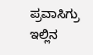ಪ್ರವಾಸಿಗ್ರು ಇಲ್ಲಿನ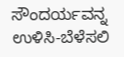ಸೌಂದರ್ಯವನ್ನ ಉಳಿಸಿ-ಬೆಳೆಸಲಿ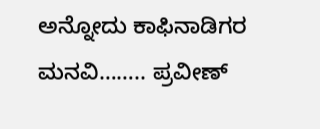ಅನ್ನೋದು ಕಾಫಿನಾಡಿಗರ ಮನವಿ…….. ಪ್ರವೀಣ್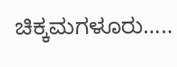ಚಿಕ್ಕಮಗಳೂರು…..